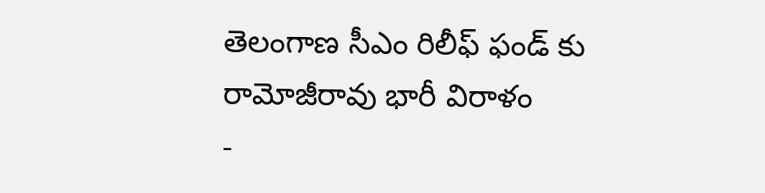తెలంగాణ సీఎం రిలీఫ్ ఫండ్ కు రామోజీరావు భారీ విరాళం
-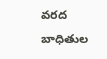వరద బాధితుల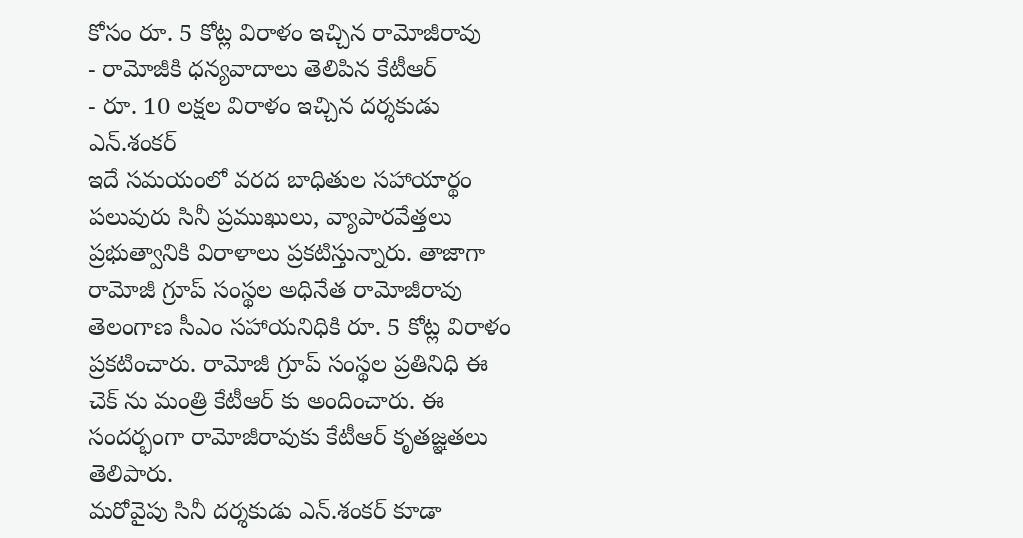కోసం రూ. 5 కోట్ల విరాళం ఇచ్చిన రామోజీరావు
- రామోజీకి ధన్యవాదాలు తెలిపిన కేటీఆర్
- రూ. 10 లక్షల విరాళం ఇచ్చిన దర్శకుడు ఎన్.శంకర్
ఇదే సమయంలో వరద బాధితుల సహాయార్థం పలువురు సినీ ప్రముఖులు, వ్యాపారవేత్తలు ప్రభుత్వానికి విరాళాలు ప్రకటిస్తున్నారు. తాజాగా రామోజీ గ్రూప్ సంస్థల అధినేత రామోజీరావు తెలంగాణ సీఎం సహాయనిధికి రూ. 5 కోట్ల విరాళం ప్రకటించారు. రామోజీ గ్రూప్ సంస్థల ప్రతినిధి ఈ చెక్ ను మంత్రి కేటీఆర్ కు అందించారు. ఈ సందర్భంగా రామోజీరావుకు కేటీఆర్ కృతజ్ఞతలు తెలిపారు.
మరోవైపు సినీ దర్శకుడు ఎన్.శంకర్ కూడా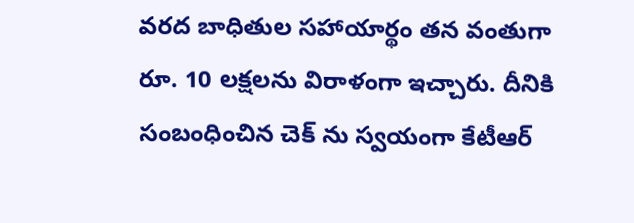వరద బాధితుల సహాయార్థం తన వంతుగా రూ. 10 లక్షలను విరాళంగా ఇచ్చారు. దీనికి సంబంధించిన చెక్ ను స్వయంగా కేటీఆర్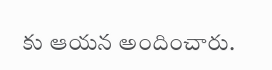కు ఆయన అందించారు.